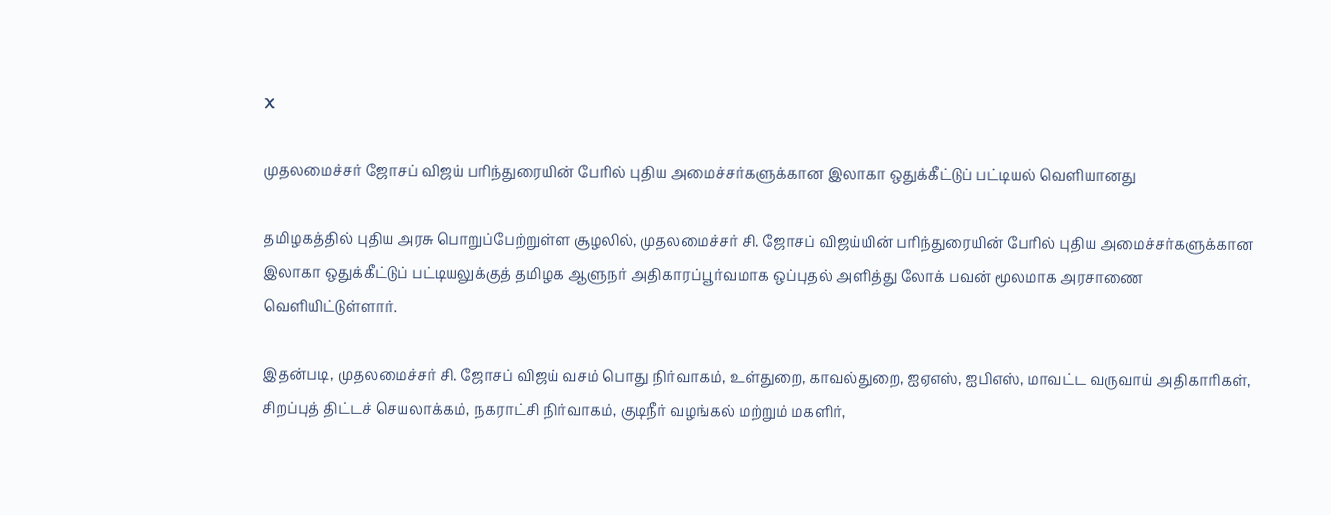X

முதலமைச்சர் ஜோசப் விஜய் பரிந்துரையின் பேரில் புதிய அமைச்சர்களுக்கான இலாகா ஒதுக்கீட்டுப் பட்டியல் வெளியானது

தமிழகத்தில் புதிய அரசு பொறுப்பேற்றுள்ள சூழலில், முதலமைச்சர் சி. ஜோசப் விஜய்யின் பரிந்துரையின் பேரில் புதிய அமைச்சர்களுக்கான இலாகா ஒதுக்கீட்டுப் பட்டியலுக்குத் தமிழக ஆளுநர் அதிகாரப்பூர்வமாக ஒப்புதல் அளித்து லோக் பவன் மூலமாக அரசாணை வெளியிட்டுள்ளார்.

இதன்படி, முதலமைச்சர் சி. ஜோசப் விஜய் வசம் பொது நிர்வாகம், உள்துறை, காவல்துறை, ஐஏஎஸ், ஐபிஎஸ், மாவட்ட வருவாய் அதிகாரிகள், சிறப்புத் திட்டச் செயலாக்கம், நகராட்சி நிர்வாகம், குடிநீர் வழங்கல் மற்றும் மகளிர்,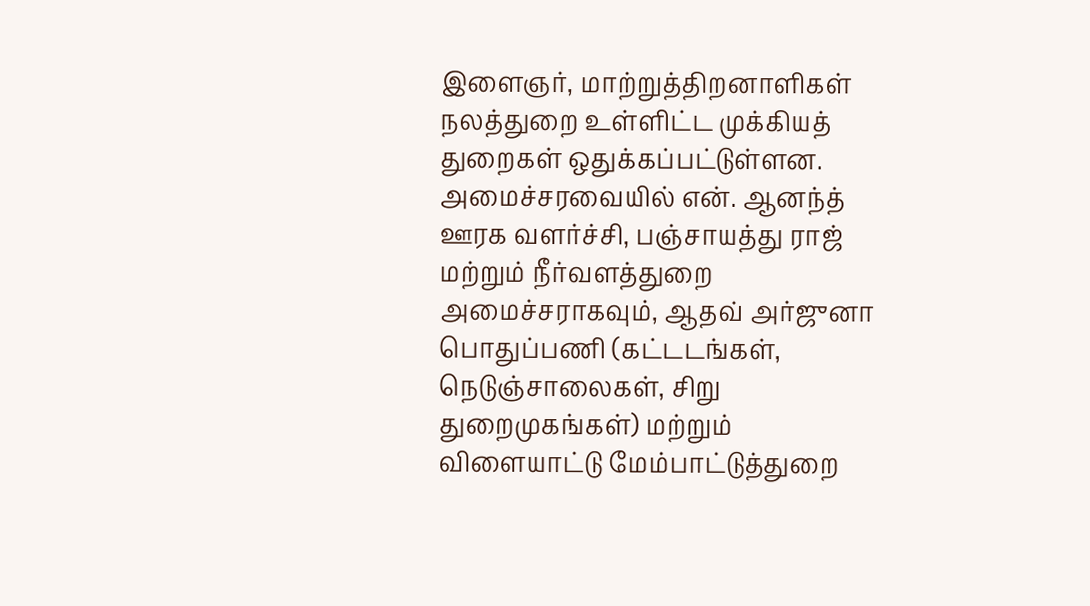இளைஞர், மாற்றுத்திறனாளிகள் நலத்துறை உள்ளிட்ட முக்கியத் துறைகள் ஒதுக்கப்பட்டுள்ளன. அமைச்சரவையில் என். ஆனந்த் ஊரக வளர்ச்சி, பஞ்சாயத்து ராஜ் மற்றும் நீர்வளத்துறை அமைச்சராகவும், ஆதவ் அர்ஜுனா பொதுப்பணி (கட்டடங்கள், நெடுஞ்சாலைகள், சிறு துறைமுகங்கள்) மற்றும் விளையாட்டு மேம்பாட்டுத்துறை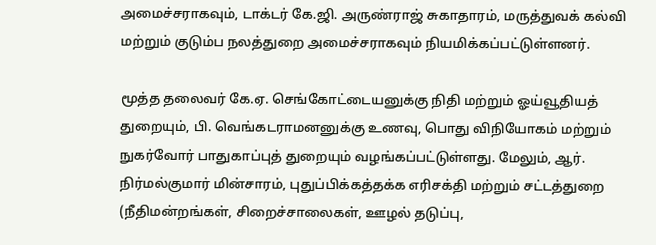அமைச்சராகவும், டாக்டர் கே.ஜி. அருண்ராஜ் சுகாதாரம், மருத்துவக் கல்வி மற்றும் குடும்ப நலத்துறை அமைச்சராகவும் நியமிக்கப்பட்டுள்ளனர்.

மூத்த தலைவர் கே.ஏ. செங்கோட்டையனுக்கு நிதி மற்றும் ஓய்வூதியத் துறையும், பி. வெங்கடராமனனுக்கு உணவு, பொது விநியோகம் மற்றும் நுகர்வோர் பாதுகாப்புத் துறையும் வழங்கப்பட்டுள்ளது. மேலும், ஆர். நிர்மல்குமார் மின்சாரம், புதுப்பிக்கத்தக்க எரிசக்தி மற்றும் சட்டத்துறை (நீதிமன்றங்கள், சிறைச்சாலைகள், ஊழல் தடுப்பு,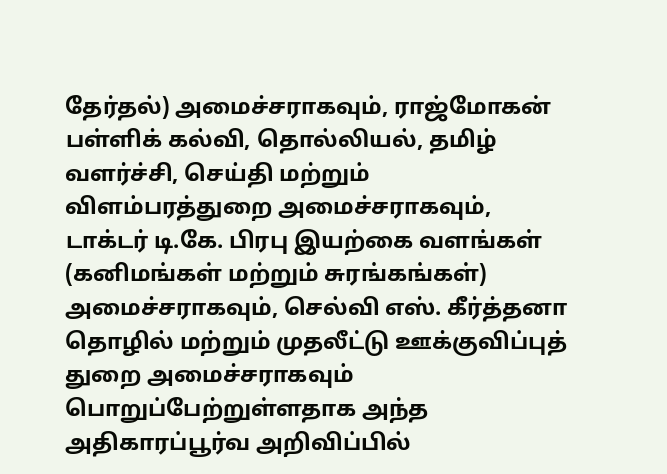தேர்தல்) அமைச்சராகவும், ராஜ்மோகன் பள்ளிக் கல்வி, தொல்லியல், தமிழ் வளர்ச்சி, செய்தி மற்றும் விளம்பரத்துறை அமைச்சராகவும், டாக்டர் டி.கே. பிரபு இயற்கை வளங்கள் (கனிமங்கள் மற்றும் சுரங்கங்கள்) அமைச்சராகவும், செல்வி எஸ். கீர்த்தனா தொழில் மற்றும் முதலீட்டு ஊக்குவிப்புத் துறை அமைச்சராகவும் பொறுப்பேற்றுள்ளதாக அந்த அதிகாரப்பூர்வ அறிவிப்பில்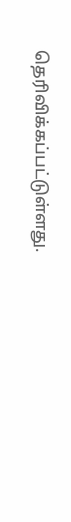தெரிவிக்கப்பட்டுள்ளது.